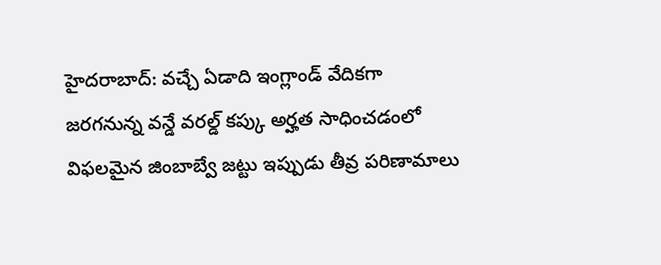హైదరాబాద్: వచ్చే ఏడాది ఇంగ్లాండ్ వేదికగా జరగనున్న వన్డే వరల్డ్ కప్కు అర్హత సాధించడంలో విఫలమైన జింబాబ్వే జట్టు ఇప్పుడు తీవ్ర పరిణామాలు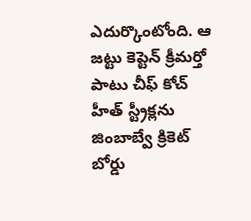ఎదుర్కొంటోంది. ఆ జట్టు కెప్టెన్ క్రీమర్తో పాటు చీఫ్ కోచ్ హీత్ స్ట్రీక్లను జింబాబ్వే క్రికెట్ బోర్డు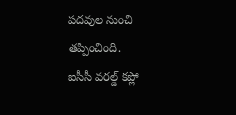పదవుల నుంచి తప్పించింది.
ఐసీసీ వరల్డ్ కప్లో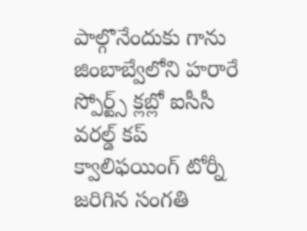పాల్గొనేందుకు గాను జింబాబ్వేలోని హరారే స్పోర్ట్స్ క్లబ్లో ఐసీసీ వరల్డ్ కప్ క్వాలిఫయింగ్ టోర్నీ జరిగిన సంగతి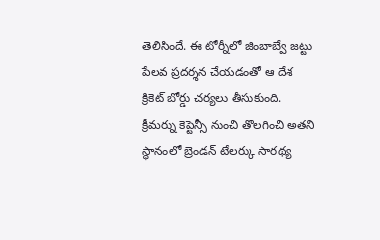తెలిసిందే. ఈ టోర్నీలో జింబాబ్వే జట్టు పేలవ ప్రదర్శన చేయడంతో ఆ దేశ క్రికెట్ బోర్డు చర్యలు తీసుకుంది. క్రీమర్ను కెప్టెన్సీ నుంచి తొలగించి అతని స్థానంలో బ్రెండన్ టేలర్కు సారథ్య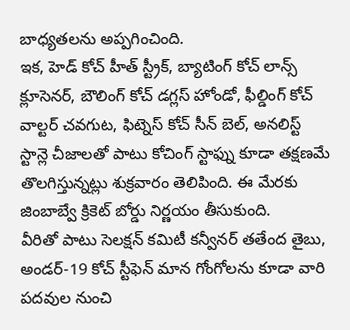బాధ్యతలను అప్పగించింది.
ఇక, హెడ్ కోచ్ హీత్ స్ట్రీక్, బ్యాటింగ్ కోచ్ లాన్స్ క్లూసెనర్, బౌలింగ్ కోచ్ డగ్లస్ హోండో, ఫీల్డింగ్ కోచ్ వాల్టర్ చవగుట, ఫిట్నెస్ కోచ్ సీన్ బెల్, అనలిస్ట్ స్టాన్లె చీజాలతో పాటు కోచింగ్ స్టాఫ్ను కూడా తక్షణమే తొలగిస్తున్నట్లు శుక్రవారం తెలిపింది. ఈ మేరకు జింబాబ్వే క్రికెట్ బోర్డు నిర్ణయం తీసుకుంది.
వీరితో పాటు సెలక్షన్ కమిటీ కన్వీనర్ తతేంద తైబు, అండర్-19 కోచ్ స్టీఫెన్ మాన గోంగోలను కూడా వారి పదవుల నుంచి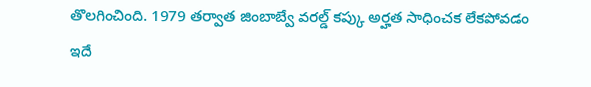తొలగించింది. 1979 తర్వాత జింబాబ్వే వరల్డ్ కప్కు అర్హత సాధించక లేకపోవడం ఇదే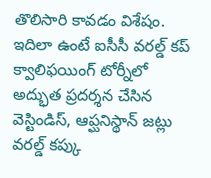తొలిసారి కావడం విశేషం. ఇదిలా ఉంటే ఐసీసీ వరల్డ్ కప్ క్వాలిఫయింగ్ టోర్నీలో అద్భుత ప్రదర్శన చేసిన వెస్టిండిస్, ఆప్ఘనిస్థాన్ జట్లు వరల్డ్ కప్కు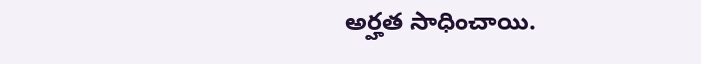అర్హత సాధించాయి.